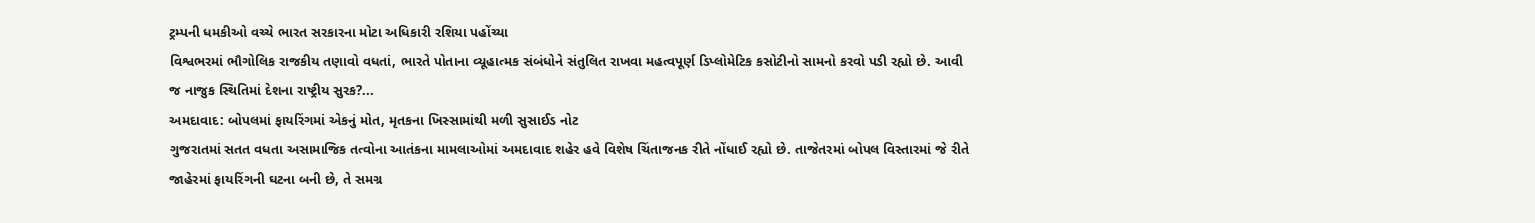ટ્રમ્પની ધમકીઓ વચ્ચે ભારત સરકારના મોટા અધિકારી રશિયા પહોંચ્યા
વિશ્વભરમાં ભૌગોલિક રાજકીય તણાવો વધતાં, ભારતે પોતાના વ્યૂહાત્મક સંબંધોને સંતુલિત રાખવા મહત્વપૂર્ણ ડિપ્લોમેટિક કસોટીનો સામનો કરવો પડી રહ્યો છે. આવી જ નાજુક સ્થિતિમાં દેશના રાષ્ટ્રીય સુરક?...
અમદાવાદ: બોપલમાં ફાયરિંગમાં એકનું મોત, મૃતકના ખિસ્સામાંથી મળી સુસાઈડ નોટ
ગુજરાતમાં સતત વધતા અસામાજિક તત્વોના આતંકના મામલાઓમાં અમદાવાદ શહેર હવે વિશેષ ચિંતાજનક રીતે નોંધાઈ રહ્યો છે. તાજેતરમાં બોપલ વિસ્તારમાં જે રીતે જાહેરમાં ફાયરિંગની ઘટના બની છે, તે સમગ્ર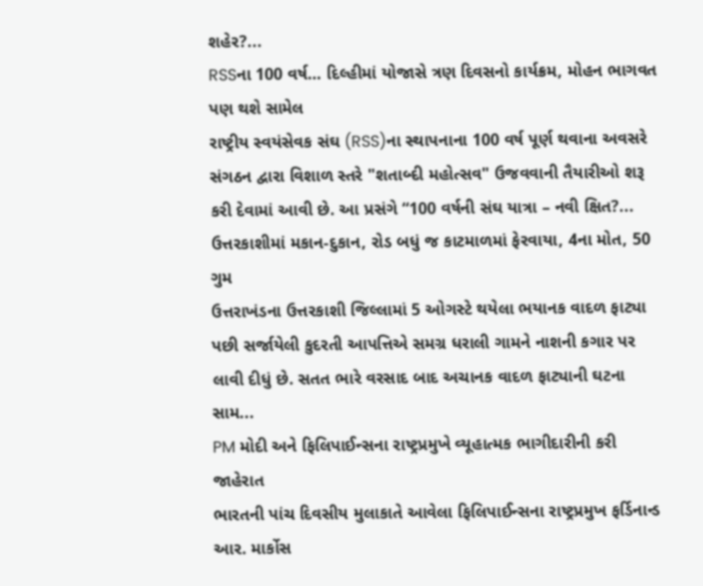શહેર?...
RSSના 100 વર્ષ… દિલ્હીમાં યોજાસે ત્રણ દિવસનો કાર્યક્રમ, મોહન ભાગવત પણ થશે સામેલ
રાષ્ટ્રીય સ્વયંસેવક સંઘ (RSS)ના સ્થાપનાના 100 વર્ષ પૂર્ણ થવાના અવસરે સંગઠન દ્વારા વિશાળ સ્તરે "શતાબ્દી મહોત્સવ" ઉજવવાની તૈયારીઓ શરૂ કરી દેવામાં આવી છે. આ પ્રસંગે “100 વર્ષની સંઘ યાત્રા – નવી ક્ષિત?...
ઉત્તરકાશીમાં મકાન-દુકાન, રોડ બધું જ કાટમાળમાં ફેરવાયા, 4ના મોત, 50 ગુમ
ઉત્તરાખંડના ઉત્તરકાશી જિલ્લામાં 5 ઓગસ્ટે થયેલા ભયાનક વાદળ ફાટ્યા પછી સર્જાયેલી કુદરતી આપત્તિએ સમગ્ર ધરાલી ગામને નાશની કગાર પર લાવી દીધું છે. સતત ભારે વરસાદ બાદ અચાનક વાદળ ફાટ્યાની ઘટના સામ...
PM મોદી અને ફિલિપાઈન્સના રાષ્ટ્રપ્રમુખે વ્યૂહાત્મક ભાગીદારીની કરી જાહેરાત
ભારતની પાંચ દિવસીય મુલાકાતે આવેલા ફિલિપાઈન્સના રાષ્ટ્રપ્રમુખ ફર્ડિનાન્ડ આર. માર્કોસ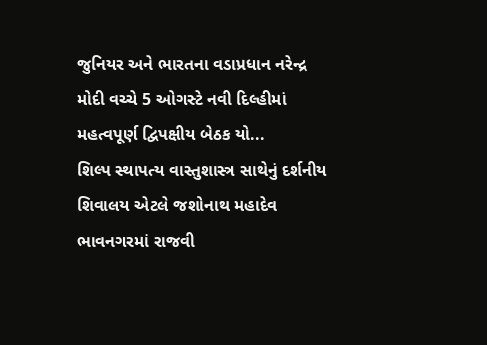જુનિયર અને ભારતના વડાપ્રધાન નરેન્દ્ર મોદી વચ્ચે 5 ઓગસ્ટે નવી દિલ્હીમાં મહત્વપૂર્ણ દ્વિપક્ષીય બેઠક યો...
શિલ્પ સ્થાપત્ય વાસ્તુશાસ્ત્ર સાથેનું દર્શનીય શિવાલય એટલે જશોનાથ મહાદેવ
ભાવનગરમાં રાજવી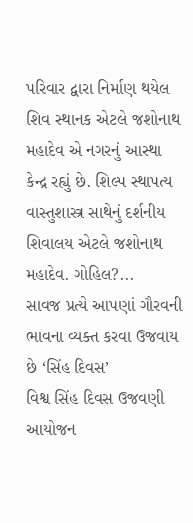પરિવાર દ્વારા નિર્માણ થયેલ શિવ સ્થાનક એટલે જશોનાથ મહાદેવ એ નગરનું આસ્થા કેન્દ્ર રહ્યું છે. શિલ્પ સ્થાપત્ય વાસ્તુશાસ્ત્ર સાથેનું દર્શનીય શિવાલય એટલે જશોનાથ મહાદેવ. ગોહિલ?...
સાવજ પ્રત્યે આપણાં ગૌરવની ભાવના વ્યક્ત કરવા ઉજવાય છે ‘સિંહ દિવસ’
વિશ્વ સિંહ દિવસ ઉજવણી આયોજન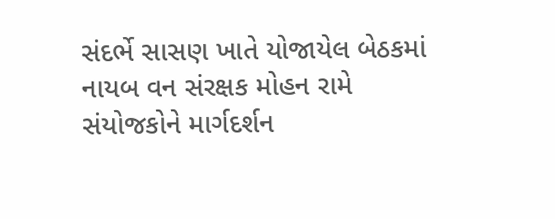સંદર્ભે સાસણ ખાતે યોજાયેલ બેઠકમાં નાયબ વન સંરક્ષક મોહન રામે સંયોજકોને માર્ગદર્શન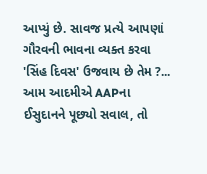આપ્યું છે. સાવજ પ્રત્યે આપણાં ગૌરવની ભાવના વ્યક્ત કરવા 'સિંહ દિવસ' ઉજવાય છે તેમ ?...
આમ આદમીએ AAPના ઈસુદાનને પૂછ્યો સવાલ, તો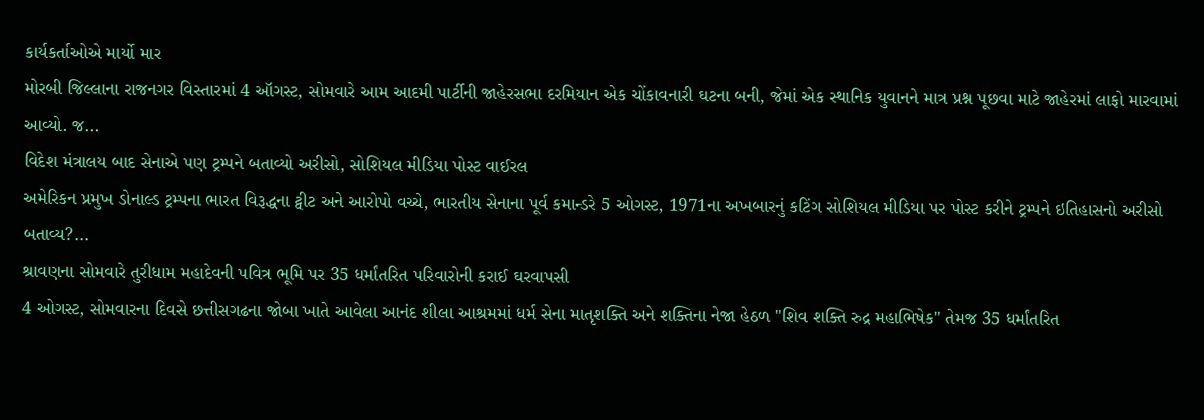કાર્યકર્તાઓએ માર્યો માર
મોરબી જિલ્લાના રાજનગર વિસ્તારમાં 4 ઑગસ્ટ, સોમવારે આમ આદમી પાર્ટીની જાહેરસભા દરમિયાન એક ચોંકાવનારી ઘટના બની, જેમાં એક સ્થાનિક યુવાનને માત્ર પ્રશ્ન પૂછવા માટે જાહેરમાં લાફો મારવામાં આવ્યો. જ...
વિદેશ મંત્રાલય બાદ સેનાએ પણ ટ્રમ્પને બતાવ્યો અરીસો, સોશિયલ મીડિયા પોસ્ટ વાઈરલ
અમેરિકન પ્રમુખ ડોનાલ્ડ ટ્રમ્પના ભારત વિરૂદ્ધના ટ્વીટ અને આરોપો વચ્ચે, ભારતીય સેનાના પૂર્વ કમાન્ડરે 5 ઓગસ્ટ, 1971ના અખબારનું કટિંગ સોશિયલ મીડિયા પર પોસ્ટ કરીને ટ્રમ્પને ઇતિહાસનો અરીસો બતાવ્ય?...
શ્રાવણના સોમવારે તુરીધામ મહાદેવની પવિત્ર ભૂમિ પર 35 ધર્માંતરિત પરિવારોની કરાઈ ઘરવાપસી
4 ઓગસ્ટ, સોમવારના દિવસે છત્તીસગઢના જોબા ખાતે આવેલા આનંદ શીલા આશ્રમમાં ધર્મ સેના માતૃશક્તિ અને શક્તિના નેજા હેઠળ "શિવ શક્તિ રુદ્ર મહાભિષેક" તેમજ 35 ધર્માંતરિત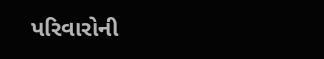પરિવારોની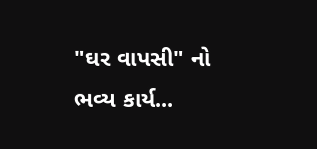"ઘર વાપસી" નો ભવ્ય કાર્ય...